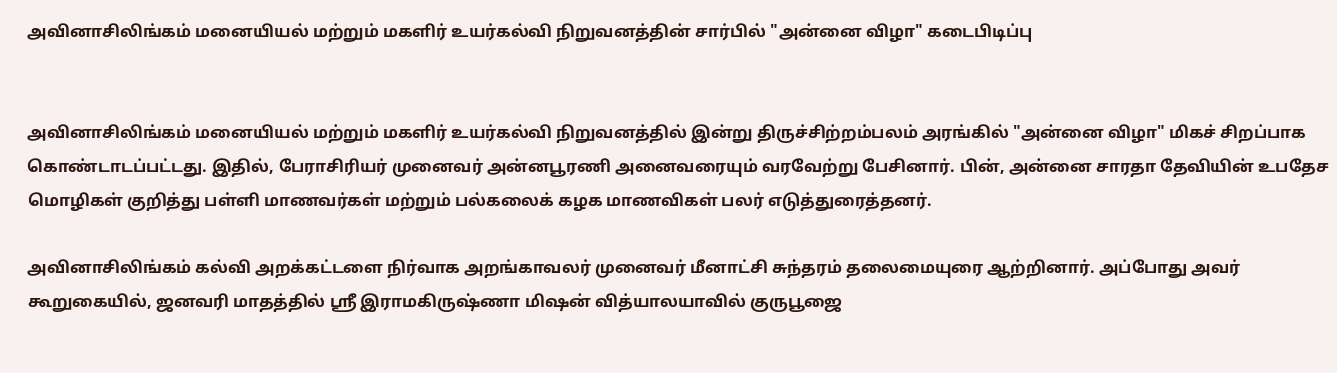அவினாசிலிங்கம் மனையியல் மற்றும் மகளிர் உயர்கல்வி நிறுவனத்தின் சார்பில் "அன்னை விழா" கடைபிடிப்பு


அவினாசிலிங்கம் மனையியல் மற்றும் மகளிர் உயர்கல்வி நிறுவனத்தில் இன்று திருச்சிற்றம்பலம் அரங்கில் "அன்னை விழா" மிகச் சிறப்பாக கொண்டாடப்பட்டது. இதில், பேராசிரியர் முனைவர் அன்னபூரணி அனைவரையும் வரவேற்று பேசினார். பின், அன்னை சாரதா தேவியின் உபதேச மொழிகள் குறித்து பள்ளி மாணவர்கள் மற்றும் பல்கலைக் கழக மாணவிகள் பலர் எடுத்துரைத்தனர்.

அவினாசிலிங்கம் கல்வி அறக்கட்டளை நிர்வாக அறங்காவலர் முனைவர் மீனாட்சி சுந்தரம் தலைமையுரை ஆற்றினார். அப்போது அவர் கூறுகையில், ஜனவரி மாதத்தில் ஸ்ரீ இராமகிருஷ்ணா மிஷன் வித்யாலயாவில் குருபூஜை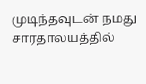முடிந்தவுடன் நமது சாரதாலயத்தில்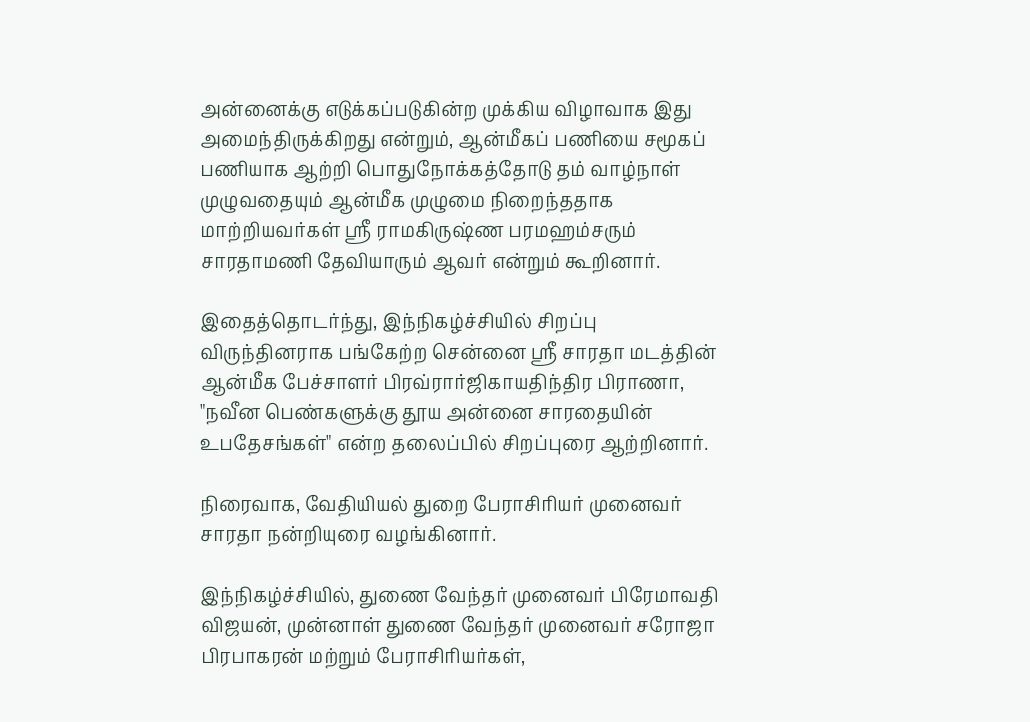அன்னைக்கு எடுக்கப்படுகின்ற முக்கிய விழாவாக இது அமைந்திருக்கிறது என்றும், ஆன்மீகப் பணியை சமூகப் பணியாக ஆற்றி பொதுநோக்கத்தோடு தம் வாழ்நாள் முழுவதையும் ஆன்மீக முழுமை நிறைந்ததாக மாற்றியவர்கள் ஸ்ரீ ராமகிருஷ்ண பரமஹம்சரும் சாரதாமணி தேவியாரும் ஆவர் என்றும் கூறினார்.

இதைத்தொடர்ந்து, இந்நிகழ்ச்சியில் சிறப்பு விருந்தினராக பங்கேற்ற சென்னை ஸ்ரீ சாரதா மடத்தின் ஆன்மீக பேச்சாளர் பிரவ்ரார்ஜிகாயதிந்திர பிராணா, "நவீன பெண்களுக்கு தூய அன்னை சாரதையின் உபதேசங்கள்" என்ற தலைப்பில் சிறப்புரை ஆற்றினார்.

நிரைவாக, வேதியியல் துறை பேராசிரியர் முனைவர் சாரதா நன்றியுரை வழங்கினார்.

இந்நிகழ்ச்சியில், துணை வேந்தர் முனைவர் பிரேமாவதி விஜயன், முன்னாள் துணை வேந்தர் முனைவர் சரோஜா பிரபாகரன் மற்றும் பேராசிரியர்கள்,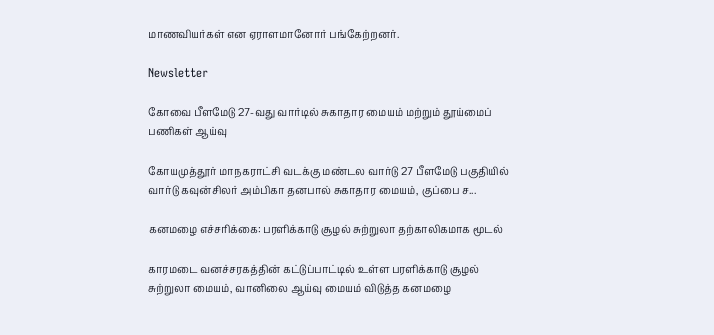மாணவியர்கள் என ஏராளமானோர் பங்கேற்றனர்.

Newsletter

கோவை பீளமேடு 27-வது வார்டில் சுகாதார மையம் மற்றும் தூய்மைப் பணிகள் ஆய்வு

கோயமுத்தூர் மாநகராட்சி வடக்கு மண்டல வார்டு 27 பீளமேடு பகுதியில் வார்டு கவுன்சிலர் அம்பிகா தனபால் சுகாதார மையம், குப்பை ச...

கனமழை எச்சரிக்கை: பரளிக்காடு சூழல் சுற்றுலா தற்காலிகமாக மூடல்

காரமடை வனச்சரகத்தின் கட்டுப்பாட்டில் உள்ள பரளிக்காடு சூழல் சுற்றுலா மையம், வானிலை ஆய்வு மையம் விடுத்த கனமழை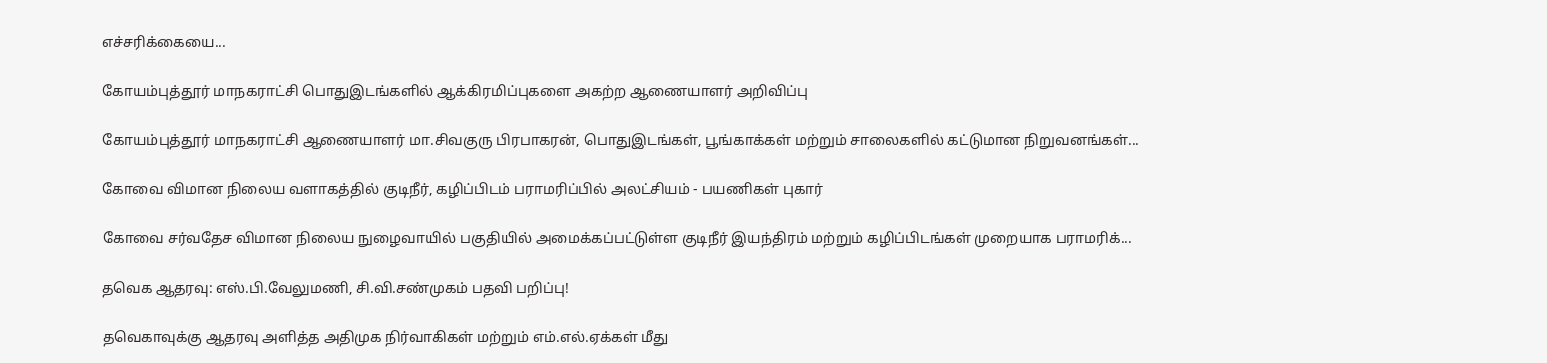எச்சரிக்கையை...

கோயம்புத்தூர் மாநகராட்சி பொதுஇடங்களில் ஆக்கிரமிப்புகளை அகற்ற ஆணையாளர் அறிவிப்பு

கோயம்புத்தூர் மாநகராட்சி ஆணையாளர் மா.சிவகுரு பிரபாகரன், பொதுஇடங்கள், பூங்காக்கள் மற்றும் சாலைகளில் கட்டுமான நிறுவனங்கள்...

கோவை விமான நிலைய வளாகத்தில் குடிநீர், கழிப்பிடம் பராமரிப்பில் அலட்சியம் - பயணிகள் புகார்

கோவை சர்வதேச விமான நிலைய நுழைவாயில் பகுதியில் அமைக்கப்பட்டுள்ள குடிநீர் இயந்திரம் மற்றும் கழிப்பிடங்கள் முறையாக பராமரிக்...

தவெக ஆதரவு: எஸ்.பி.வேலுமணி, சி.வி.சண்முகம் பதவி பறிப்பு!

தவெகாவுக்கு ஆதரவு அளித்த அதிமுக நிர்வாகிகள் மற்றும் எம்.எல்.ஏக்கள் மீது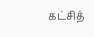கட்சித்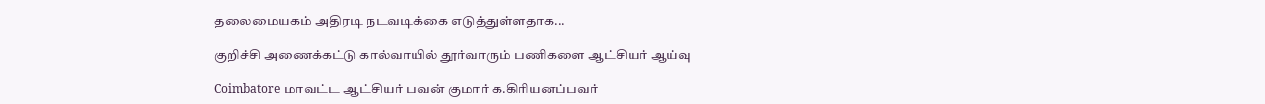தலைமையகம் அதிரடி நடவடிக்கை எடுத்துள்ளதாக...

குறிச்சி அணைக்கட்டு கால்வாயில் தூர்வாரும் பணிகளை ஆட்சியர் ஆய்வு

Coimbatore மாவட்ட ஆட்சியர் பவன் குமார் க.கிரியனப்பவர்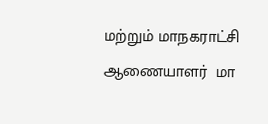மற்றும் மாநகராட்சி ஆணையாளர்  மா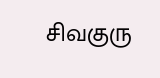சிவகுரு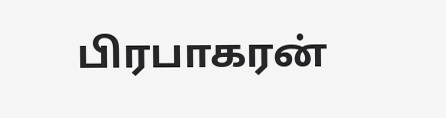பிரபாகரன்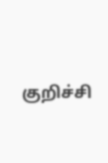குறிச்சி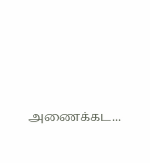அணைக்கட...